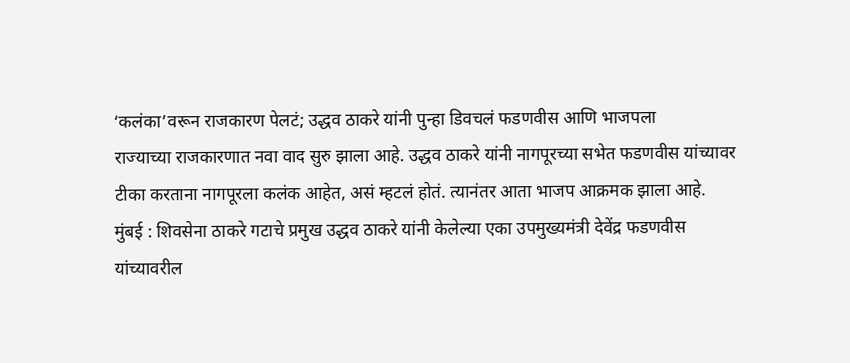‘कलंका’वरून राजकारण पेलटं; उद्धव ठाकरे यांनी पुन्हा डिवचलं फडणवीस आणि भाजपला
राज्याच्या राजकारणात नवा वाद सुरु झाला आहे. उद्धव ठाकरे यांनी नागपूरच्या सभेत फडणवीस यांच्यावर टीका करताना नागपूरला कलंक आहेत, असं म्हटलं होतं. त्यानंतर आता भाजप आक्रमक झाला आहे.
मुंबई : शिवसेना ठाकरे गटाचे प्रमुख उद्धव ठाकरे यांनी केलेल्या एका उपमुख्यमंत्री देवेंद्र फडणवीस यांच्यावरील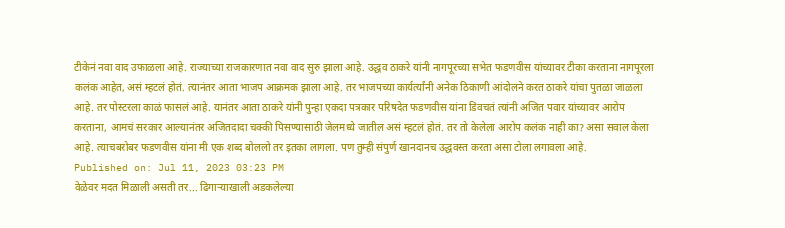टीकेनं नवा वाद उफाळला आहे. राज्याच्या राजकारणात नवा वाद सुरु झाला आहे. उद्धव ठाकरे यांनी नागपूरच्या सभेत फडणवीस यांच्यावर टीका करताना नागपूरला कलंक आहेत, असं म्हटलं होतं. त्यानंतर आता भाजप आक्रमक झाला आहे. तर भाजपच्या कार्यर्त्यांनी अनेक ठिकाणी आंदोलने करत ठाकरे यांचा पुतळा जाळला आहे. तर पोस्टरला काळं फासलं आहे. यानंतर आता ठाकरे यांनी पुन्हा एकदा पत्रकार परिषदेत फडणवीस यांना डिवचतं त्यांनी अजित पवार यांच्यावर आरोप करताना, आमचं सरकार आल्यानंतर अजितदादा चक्की पिसण्यासाठी जेलमध्ये जातील असं म्हटलं होतं. तर तो केलेला आरोप कलंक नाही का? असा सवाल केला आहे. त्याचबरोबर फडणवीस यांना मी एक शब्द बोललो तर इतका लागला. पण तुम्ही संपुर्ण खानदानच उद्धवस्त करता असा टोला लगावला आहे.
Published on: Jul 11, 2023 03:23 PM
वेळेवर मदत मिळाली असती तर... ढिगाऱ्याखाली अडकलेल्या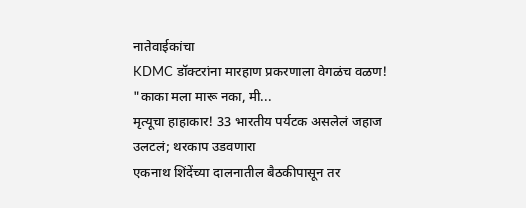नातेवाईकांचा
KDMC डॉक्टरांना मारहाण प्रकरणाला वेगळंच वळण! "काका मला मारू नका, मी...
मृत्यूचा हाहाकार! 33 भारतीय पर्यटक असलेलं जहाज उलटलं; थरकाप उडवणारा
एकनाथ शिंदेंच्या दालनातील बैठकीपासून तर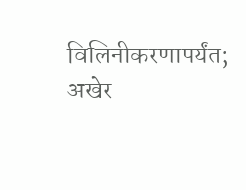विलिनीकरणापर्यंत; अखेर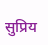सुप्रिय